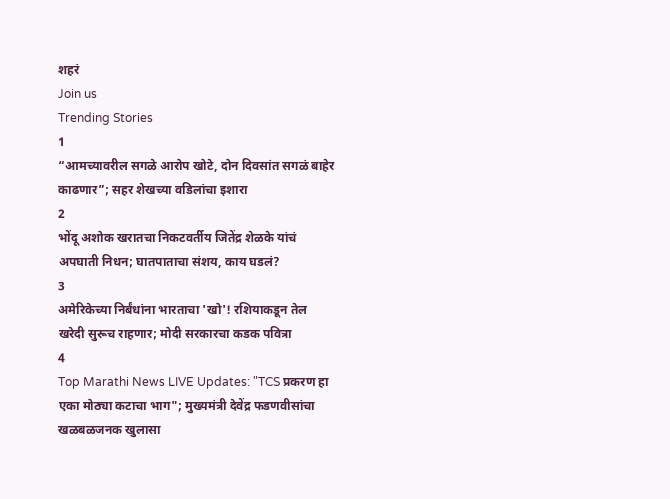शहरं
Join us
Trending Stories
1
“आमच्यावरील सगळे आरोप खोटे, दोन दिवसांत सगळं बाहेर काढणार”; सहर शेखच्या वडिलांचा इशारा
2
भोंदू अशोक खरातचा निकटवर्तीय जितेंद्र शेळके यांचं अपघाती निधन; घातपाताचा संशय, काय घडलं?
3
अमेरिकेच्या निर्बंधांना भारताचा 'खो'! रशियाकडून तेल खरेदी सुरूच राहणार; मोदी सरकारचा कडक पवित्रा
4
Top Marathi News LIVE Updates: "TCS प्रकरण हा एका मोठ्या कटाचा भाग"; मुख्यमंत्री देवेंद्र फडणवीसांचा खळबळजनक खुलासा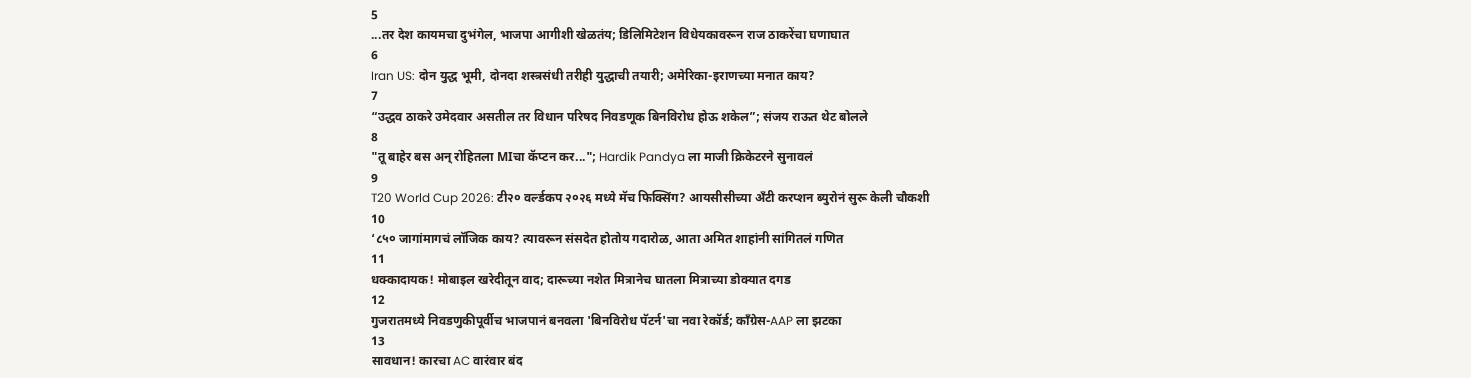5
...तर देश कायमचा दुभंगेल, भाजपा आगीशी खेळतंय; डिलिमिटेशन विधेयकावरून राज ठाकरेंचा घणाघात
6
Iran US: दोन युद्ध भूमी, दोनदा शस्त्रसंधी तरीही युद्धाची तयारी; अमेरिका-इराणच्या मनात काय?
7
“उद्धव ठाकरे उमेदवार असतील तर विधान परिषद निवडणूक बिनविरोध होऊ शकेल”; संजय राऊत थेट बोलले
8
"तू बाहेर बस अन् रोहितला MIचा कॅप्टन कर..."; Hardik Pandya ला माजी क्रिकेटरने सुनावलं
9
T20 World Cup 2026: टी२० वर्ल्डकप २०२६ मध्ये मॅच फिक्सिंग? आयसीसीच्या अँटी करप्शन ब्युरोनं सुरू केली चौकशी
10
‘८५० जागांमागचं लॉजिक काय? त्यावरून संसदेत होतोय गदारोळ, आता अमित शाहांनी सांगितलं गणित
11
धक्कादायक! मोबाइल खरेदीतून वाद; दारूच्या नशेत मित्रानेच घातला मित्राच्या डोक्यात दगड
12
गुजरातमध्ये निवडणुकीपूर्वीच भाजपानं बनवला 'बिनविरोध पॅटर्न'चा नवा रेकॉर्ड; काँग्रेस-AAP ला झटका
13
सावधान! कारचा AC वारंवार बंद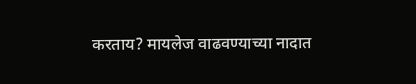करताय? मायलेज वाढवण्याच्या नादात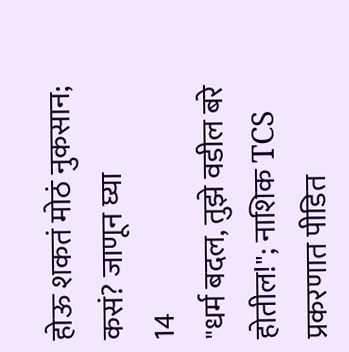होऊ शकतं मोठं नुकसान; कसं? जाणून घ्या
14
"धर्म बदल, तुझे वडील बरे होतील!"; नाशिक TCS प्रकरणात पीडित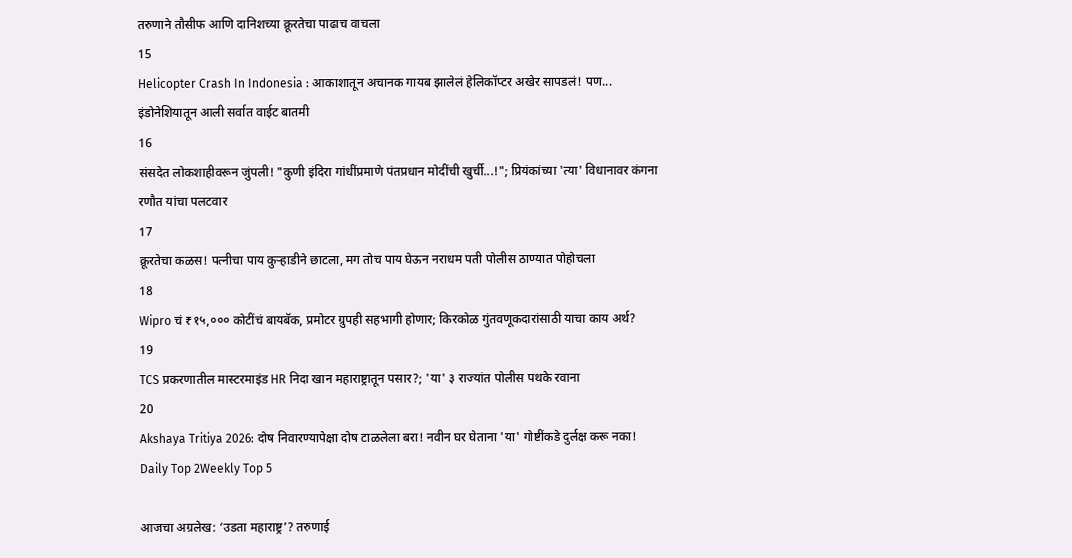तरुणाने तौसीफ आणि दानिशच्या क्रूरतेचा पाढाच वाचला
15
Helicopter Crash In Indonesia : आकाशातून अचानक गायब झालेलं हेलिकॉप्टर अखेर सापडलं! पण... इंडोनेशियातून आली सर्वात वाईट बातमी
16
संसदेत लोकशाहीवरून जुंपली! "कुणी इंदिरा गांधींप्रमाणे पंतप्रधान मोदींची खुर्ची...!"; प्रियंकांच्या 'त्या' विधानावर कंगना रणौत यांचा पलटवार
17
क्रूरतेचा कळस! पत्नीचा पाय कुऱ्हाडीने छाटला, मग तोच पाय घेऊन नराधम पती पोलीस ठाण्यात पोहोचला
18
Wipro चं ₹१५,००० कोटींचं बायबॅक, प्रमोटर ग्रुपही सहभागी होणार; किरकोळ गुंतवणूकदारांसाठी याचा काय अर्थ?
19
TCS प्रकरणातील मास्टरमाइंड HR निदा खान महाराष्ट्रातून पसार?; 'या' ३ राज्यांत पोलीस पथके रवाना
20
Akshaya Tritiya 2026: दोष निवारण्यापेक्षा दोष टाळलेला बरा! नवीन घर घेताना 'या' गोष्टींकडे दुर्लक्ष करू नका!
Daily Top 2Weekly Top 5

आजचा अग्रलेख: ‘उडता महाराष्ट्र’? तरुणाई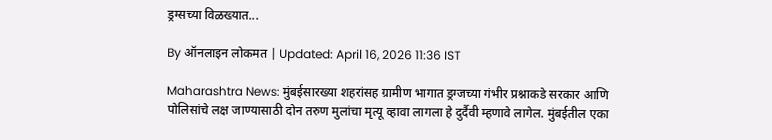ड्रग्सच्या विळख्यात...

By ऑनलाइन लोकमत | Updated: April 16, 2026 11:36 IST

Maharashtra News: मुंबईसारख्या शहरांसह ग्रामीण भागात ड्रग्जच्या गंभीर प्रश्नाकडे सरकार आणि पोलिसांचे लक्ष जाण्यासाठी दोन तरुण मुलांचा मृत्यू व्हावा लागला हे दुर्दैवी म्हणावे लागेल. मुंबईतील एका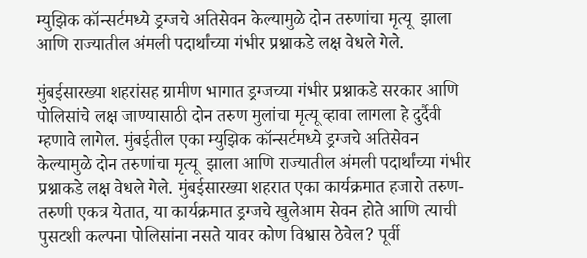म्युझिक कॉन्सर्टमध्ये ड्रग्जचे अतिसेवन केल्यामुळे दोन तरुणांचा मृत्यू  झाला आणि राज्यातील अंमली पदार्थांच्या गंभीर प्रश्नाकडे लक्ष वेधले गेले.

मुंबईसारख्या शहरांसह ग्रामीण भागात ड्रग्जच्या गंभीर प्रश्नाकडे सरकार आणि पोलिसांचे लक्ष जाण्यासाठी दोन तरुण मुलांचा मृत्यू व्हावा लागला हे दुर्दैवी म्हणावे लागेल. मुंबईतील एका म्युझिक कॉन्सर्टमध्ये ड्रग्जचे अतिसेवन केल्यामुळे दोन तरुणांचा मृत्यू  झाला आणि राज्यातील अंमली पदार्थांच्या गंभीर प्रश्नाकडे लक्ष वेधले गेले. मुंबईसारख्या शहरात एका कार्यक्रमात हजारो तरुण-तरुणी एकत्र येतात, या कार्यक्रमात ड्रग्जचे खुलेआम सेवन होते आणि त्याची पुसटशी कल्पना पोलिसांना नसते यावर कोण विश्वास ठेवेल? पूर्वी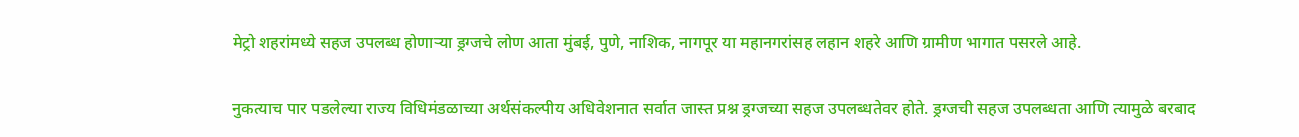मेट्रो शहरांमध्ये सहज उपलब्ध होणाऱ्या ड्रग्जचे लोण आता मुंबई, पुणे, नाशिक, नागपूर या महानगरांसह लहान शहरे आणि ग्रामीण भागात पसरले आहे.

नुकत्याच पार पडलेल्या राज्य विधिमंडळाच्या अर्थसंकल्पीय अधिवेशनात सर्वात जास्त प्रश्न ड्रग्जच्या सहज उपलब्धतेवर होते. ड्रग्जची सहज उपलब्धता आणि त्यामुळे बरबाद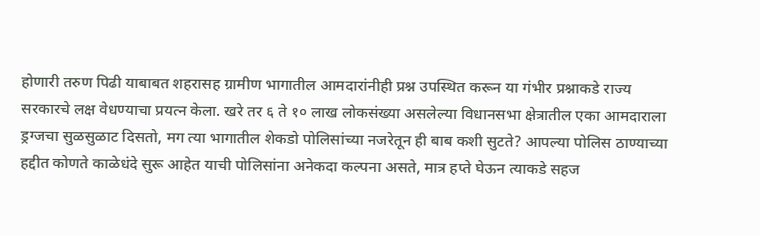होणारी तरुण पिढी याबाबत शहरासह ग्रामीण भागातील आमदारांनीही प्रश्न उपस्थित करून या गंभीर प्रश्नाकडे राज्य सरकारचे लक्ष वेधण्याचा प्रयत्न केला. खरे तर ६ ते १० लाख लोकसंख्या असलेल्या विधानसभा क्षेत्रातील एका आमदाराला ड्रग्जचा सुळसुळाट दिसतो, मग त्या भागातील शेकडो पोलिसांच्या नजरेतून ही बाब कशी सुटते? आपल्या पोलिस ठाण्याच्या हद्दीत कोणते काळेधंदे सुरू आहेत याची पोलिसांना अनेकदा कल्पना असते, मात्र हप्ते घेऊन त्याकडे सहज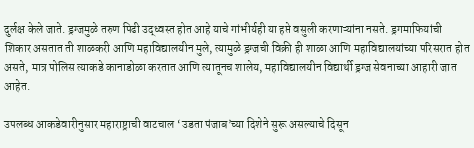दुर्लक्ष केले जाते. ड्रग्जमुळे तरुण पिढी उद्ध्वस्त होत आहे याचे गांभीर्यही या हप्ते वसुली करणाऱ्यांना नसते. ड्रगमाफियांची शिकार असतात ती शाळकरी आणि महाविद्यालयीन मुले, त्यामुळे ड्रग्जची विक्री ही शाळा आणि महाविद्यालयांच्या परिसरात होत असते, मात्र पोलिस त्याकडे कानाडोळा करतात आणि त्यातूनच शालेय, महाविद्यालयीन विद्यार्थी ड्रग्ज सेवनाच्या आहारी जात आहेत.

उपलब्ध आकडेवारीनुसार महाराष्ट्राची वाटचाल ‘उडता पंजाब’च्या दिशेने सुरू असल्याचे दिसून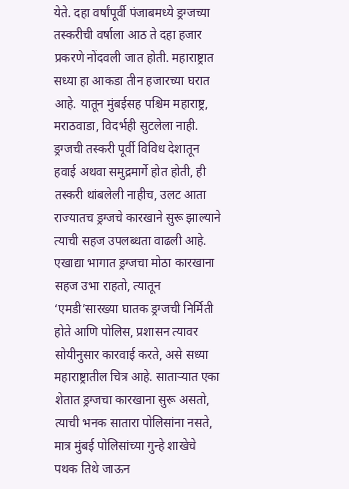येते. दहा वर्षांपूर्वी पंजाबमध्ये ड्रग्जच्या तस्करीची वर्षाला आठ ते दहा हजार प्रकरणे नोंदवली जात होती. महाराष्ट्रात सध्या हा आकडा तीन हजारच्या घरात आहे. यातून मुंबईसह पश्चिम महाराष्ट्र, मराठवाडा, विदर्भही सुटलेला नाही. ड्रग्जची तस्करी पूर्वी विविध देशातून हवाई अथवा समुद्रमार्गे होत होती, ही तस्करी थांबलेली नाहीच, उलट आता राज्यातच ड्रग्जचे कारखाने सुरू झाल्याने त्याची सहज उपलब्धता वाढली आहे. एखाद्या भागात ड्रग्जचा मोठा कारखाना सहज उभा राहतो, त्यातून ‘एमडी’सारख्या घातक ड्रग्जची निर्मिती होते आणि पोलिस, प्रशासन त्यावर सोयीनुसार कारवाई करते, असे सध्या महाराष्ट्रातील चित्र आहे. साताऱ्यात एका शेतात ड्रग्जचा कारखाना सुरू असतो, त्याची भनक सातारा पोलिसांना नसते, मात्र मुंबई पोलिसांच्या गुन्हे शाखेचे पथक तिथे जाऊन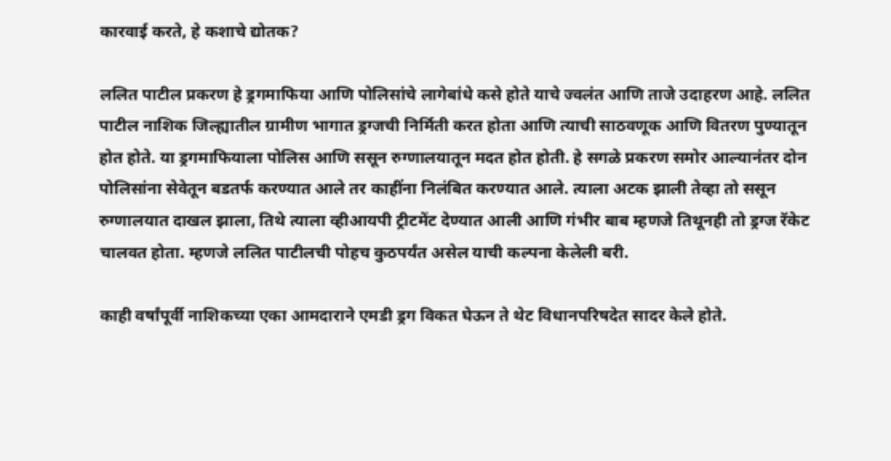कारवाई करते, हे कशाचे द्योतक?

ललित पाटील प्रकरण हे ड्रगमाफिया आणि पोलिसांचे लागेबांधे कसे होते याचे ज्वलंत आणि ताजे उदाहरण आहे. ललित पाटील नाशिक जिल्ह्यातील ग्रामीण भागात ड्रग्जची निर्मिती करत होता आणि त्याची साठवणूक आणि वितरण पुण्यातून होत होते. या ड्रगमाफियाला पोलिस आणि ससून रुग्णालयातून मदत होत होती. हे सगळे प्रकरण समोर आल्यानंतर दोन पोलिसांना सेवेतून बडतर्फ करण्यात आले तर काहींना निलंबित करण्यात आले. त्याला अटक झाली तेव्हा तो ससून रुग्णालयात दाखल झाला, तिथे त्याला व्हीआयपी ट्रीटमेंट देण्यात आली आणि गंभीर बाब म्हणजे तिथूनही तो ड्रग्ज रॅकेट चालवत होता. म्हणजे ललित पाटीलची पोहच कुठपर्यंत असेल याची कल्पना केलेली बरी.

काही वर्षांपूर्वी नाशिकच्या एका आमदाराने एमडी ड्रग विकत घेऊन ते थेट विधानपरिषदेत सादर केले होते.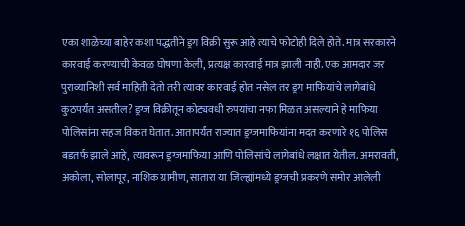एका शाळेच्या बाहेर कशा पद्धतीने ड्रग विक्री सुरू आहे त्याचे फोटोही दिले होते. मात्र सरकारने कारवाई करण्याची केवळ घोषणा केली, प्रत्यक्ष कारवाई मात्र झाली नाही. एक आमदार जर पुराव्यानिशी सर्व माहिती देतो तरी त्यावर कारवाई होत नसेल तर ड्रग माफियांचे लागेबांधे कुठपर्यंत असतील? ड्रग्ज विक्रीतून कोट्यवधी रुपयांचा नफा मिळत असल्याने हे माफिया पोलिसांना सहज विकत घेतात. आतापर्यंत राज्यात ड्रग्जमाफियांना मदत करणारे १६ पोलिस बडतर्फ झाले आहे, त्यावरून ड्रग्जमाफिया आणि पोलिसांचे लागेबांधे लक्षात येतील. अमरावती, अकोला, सोलापूर, नाशिक ग्रामीण, सातारा या जिल्ह्यांमध्ये ड्रग्जची प्रकरणे समोर आलेली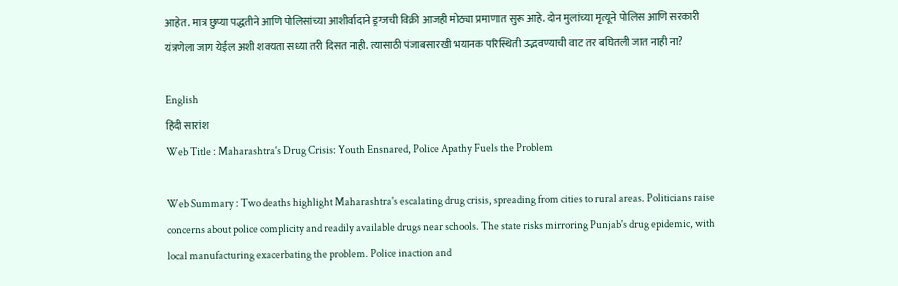आहेत. मात्र छुप्या पद्धतीने आणि पोलिसांच्या आशीर्वादाने ड्रग्जची विक्री आजही मोठ्या प्रमाणात सुरू आहे. दोन मुलांच्या मृत्यूने पोलिस आणि सरकारी यंत्रणेला जाग येईल अशी शक्यता सध्या तरी दिसत नाही. त्यासाठी पंजाबसारखी भयानक परिस्थिती उद्भवण्याची वाट तर बघितली जात नाही ना?

English
हिंदी सारांश
Web Title : Maharashtra's Drug Crisis: Youth Ensnared, Police Apathy Fuels the Problem

Web Summary : Two deaths highlight Maharashtra's escalating drug crisis, spreading from cities to rural areas. Politicians raise concerns about police complicity and readily available drugs near schools. The state risks mirroring Punjab's drug epidemic, with local manufacturing exacerbating the problem. Police inaction and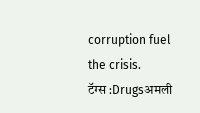corruption fuel the crisis.
टॅग्स :Drugsअमली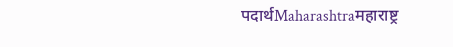पदार्थMaharashtraमहाराष्ट्र